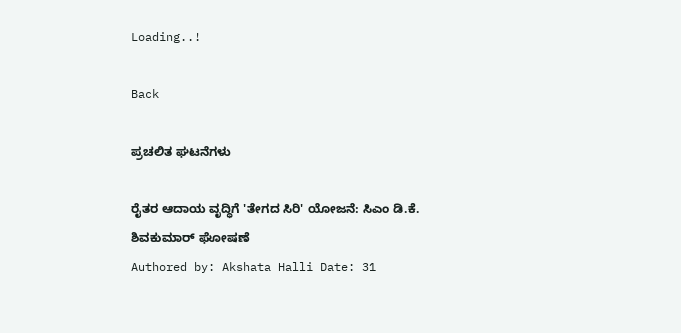Loading..!

Back

ಪ್ರಚಲಿತ ಘಟನೆಗಳು

ರೈತರ ಆದಾಯ ವೃದ್ಧಿಗೆ 'ತೇಗದ ಸಿರಿ' ಯೋಜನೆ: ಸಿಎಂ ಡಿ.ಕೆ. ಶಿವಕುಮಾರ್ ಘೋಷಣೆ
Authored by: Akshata Halli Date: 31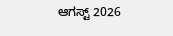ಆಗಸ್ಟ್ 2026